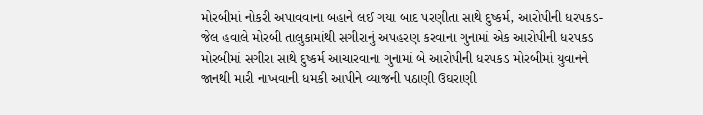મોરબીમાં નોકરી અપાવવાના બહાને લઈ ગયા બાદ પરણીતા સાથે દુષ્કર્મ, આરોપીની ધરપકડ-જેલ હવાલે મોરબી તાલુકામાંથી સગીરાનું અપહરણ કરવાના ગુનામાં એક આરોપીની ધરપકડ મોરબીમાં સગીરા સાથે દુષ્કર્મ આચારવાના ગુનામાં બે આરોપીની ધરપકડ મોરબીમાં યુવાનને જાનથી મારી નાખવાની ધમકી આપીને વ્યાજની પઠાણી ઉઘરાણી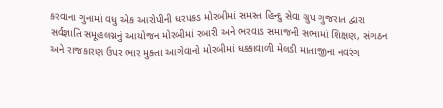કરવાના ગુનામાં વધુ એક આરોપીની ધરપકડ મોરબીમાં સમસ્ત હિન્દુ સેવા ગ્રુપ ગુજરાત દ્વારા સર્વજ્ઞાતિ સમૂહલગ્નનું આયોજન મોરબીમાં રબારી અને ભરવાડ સમાજની સભામાં શિક્ષણ, સંગઠન અને રાજકારણ ઉપર ભાર મુક્તા આગેવાનો મોરબીમાં ધક્કાવાળી મેલડી માતાજીના નવરંગ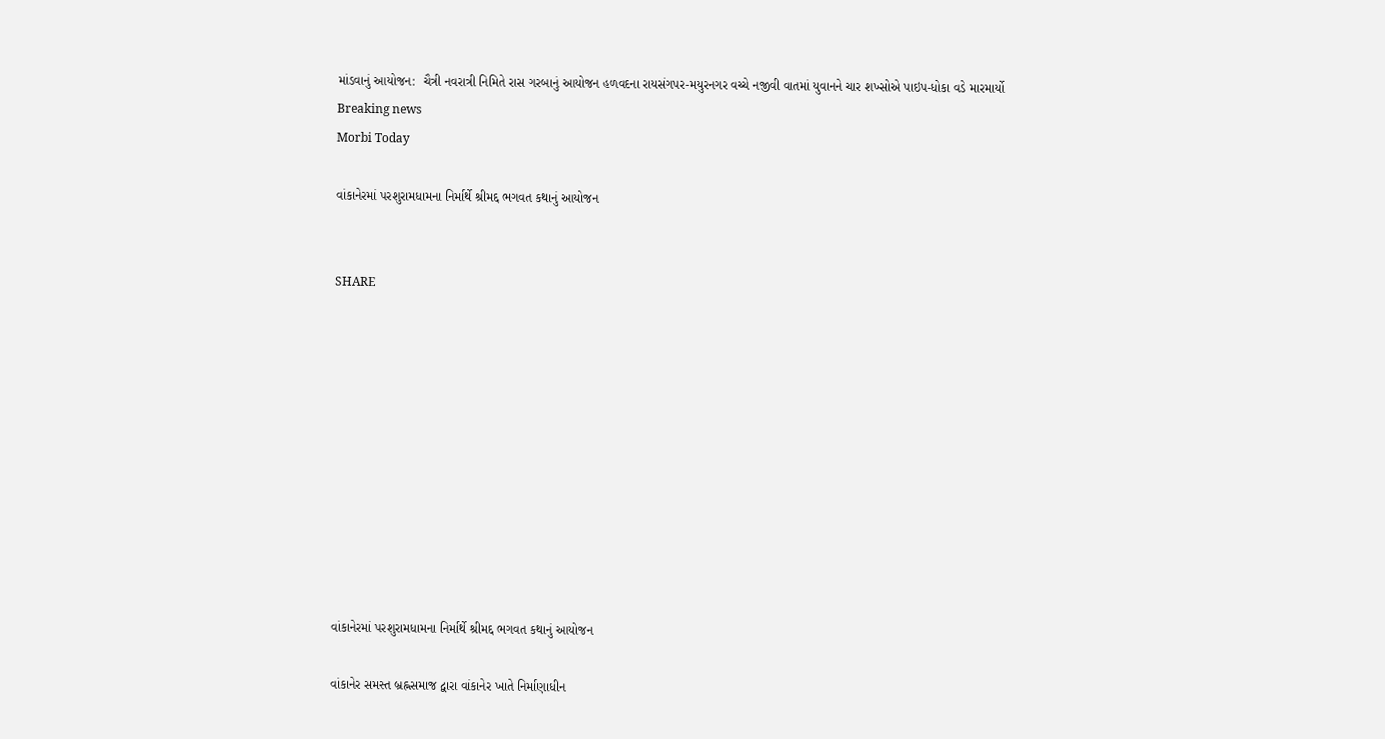માંડવાનું આયોજન:  ચૈત્રી નવરાત્રી નિમિતે રાસ ગરબાનું આયોજન હળવદના રાયસંગપર-મયુરનગર વચ્ચે નજીવી વાતમાં યુવાનને ચાર શખ્સોએ પાઇપ-ધોકા વડે મારમાર્યો
Breaking news
Morbi Today

વાંકાનેરમાં પરશુરામધામના નિર્માર્થે શ્રીમદ્દ ભગવત કથાનું આયોજન


SHARE











વાંકાનેરમાં પરશુરામધામના નિર્માર્થે શ્રીમદ્દ ભગવત કથાનું આયોજન

વાંકાનેર સમસ્ત બ્રહ્નસમાજ દ્વારા વાંકાનેર ખાતે નિર્માણાધીન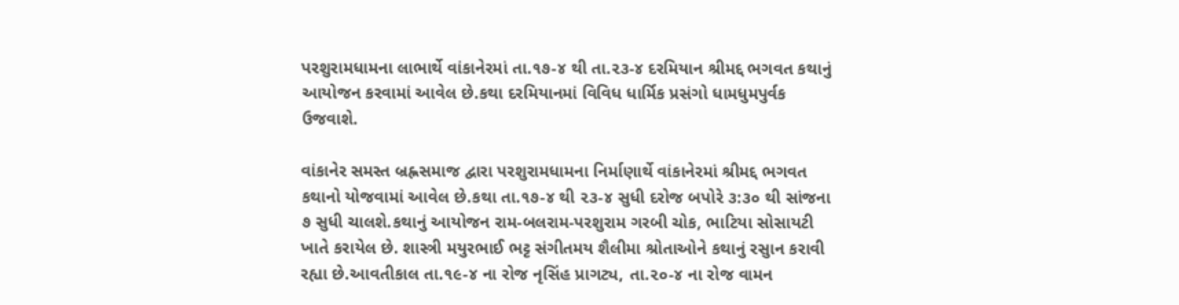પરશુરામધામના લાભાર્થે વાંકાનેરમાં તા.૧૭-૪ થી તા.૨૩-૪ દરમિયાન શ્રીમદ્દ ભગવત કથાનું આયોજન કરવામાં આવેલ છે.કથા દરમિયાનમાં વિવિધ ધાર્મિક પ્રસંગો ધામધુમપુર્વક ઉજવાશે.

વાંકાનેર સમસ્ત બ્રહ્નસમાજ દ્વારા પરશુરામધામના નિર્માણાર્થે વાંકાનેરમાં શ્રીમદ્દ ભગવત કથાનો યોજવામાં આવેલ છે.કથા તા.૧૭-૪ થી ૨૩-૪ સુધી દરોજ બપોરે ૩:૩૦ થી સાંજના ૭ સુધી ચાલશે.કથાનું આયોજન રામ-બલરામ-પરશુરામ ગરબી ચોક, ભાટિયા સોસાયટી ખાતે કરાયેલ છે. શાસ્ત્રી મયુરભાઈ ભટ્ટ સંગીતમય શૈલીમા શ્રોતાઓને કથાનું રસુાન કરાવી રહ્યા છે.આવતીકાલ તા.૧૯-૪ ના રોજ નૃસિંહ પ્રાગટ્ય, તા.૨૦-૪ ના રોજ વામન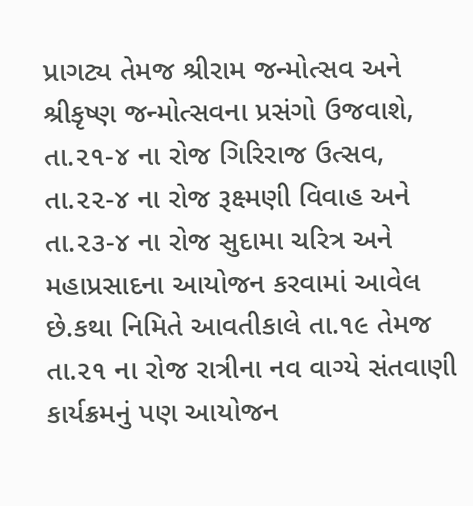પ્રાગટ્ય તેમજ શ્રીરામ જન્મોત્સવ અને શ્રીકૃષ્ણ જન્મોત્સવના પ્રસંગો ઉજવાશે, તા.૨૧-૪ ના રોજ ગિરિરાજ ઉત્સવ, તા.૨૨-૪ ના રોજ રૂક્ષ્મણી વિવાહ અને તા.૨૩-૪ ના રોજ સુદામા ચરિત્ર અને મહાપ્રસાદના આયોજન કરવામાં આવેલ છે.કથા નિમિતે આવતીકાલે તા.૧૯ તેમજ તા.૨૧ ના રોજ રાત્રીના નવ વાગ્યે સંતવાણી કાર્યક્રમનું પણ આયોજન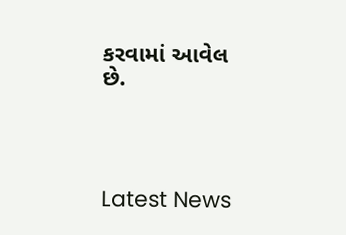કરવામાં આવેલ છે.




Latest News